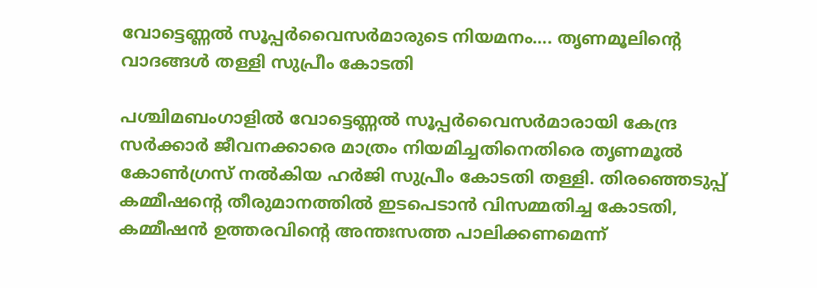വോട്ടെണ്ണൽ സൂപ്പർവൈസർമാരുടെ നിയമനം…. തൃണമൂലിന്റെ വാദങ്ങൾ തള്ളി സുപ്രീം കോടതി

പശ്ചിമബംഗാളിൽ വോട്ടെണ്ണൽ സൂപ്പർവൈസർമാരായി കേന്ദ്ര സർക്കാർ ജീവനക്കാരെ മാത്രം നിയമിച്ചതിനെതിരെ തൃണമൂൽ കോൺഗ്രസ് നൽകിയ ഹർജി സുപ്രീം കോടതി തള്ളി. തിരഞ്ഞെടുപ്പ് കമ്മീഷന്റെ തീരുമാനത്തിൽ ഇടപെടാൻ വിസമ്മതിച്ച കോടതി, കമ്മീഷൻ ഉത്തരവിൻ്റെ അന്തഃസത്ത പാലിക്കണമെന്ന്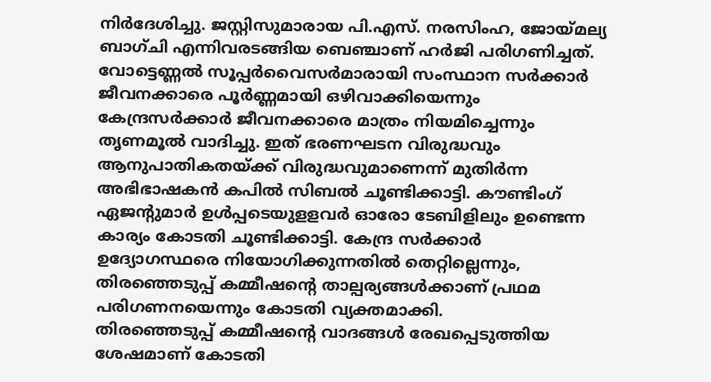നിർദേശിച്ചു. ജസ്റ്റിസുമാരായ പി.എസ്. നരസിംഹ, ജോയ്മല്യ ബാഗ്ചി എന്നിവരടങ്ങിയ ബെഞ്ചാണ് ഹർജി പരിഗണിച്ചത്.
വോട്ടെണ്ണൽ സൂപ്പർവൈസർമാരായി സംസ്ഥാന സർക്കാർ ജീവനക്കാരെ പൂർണ്ണമായി ഒഴിവാക്കിയെന്നും കേന്ദ്രസർക്കാർ ജീവനക്കാരെ മാത്രം നിയമിച്ചെന്നും തൃണമൂൽ വാദിച്ചു. ഇത് ഭരണഘടന വിരുദ്ധവും ആനുപാതികതയ്ക്ക് വിരുദ്ധവുമാണെന്ന് മുതിർന്ന അഭിഭാഷകൻ കപിൽ സിബൽ ചൂണ്ടിക്കാട്ടി. കൗണ്ടിംഗ് ഏജൻ്റുമാർ ഉൾപ്പടെയുളളവർ ഓരോ ടേബിളിലും ഉണ്ടെന്ന കാര്യം കോടതി ചൂണ്ടിക്കാട്ടി. കേന്ദ്ര സർക്കാർ ഉദ്യോഗസ്ഥരെ നിയോഗിക്കുന്നതിൽ തെറ്റില്ലെന്നും, തിരഞ്ഞെടുപ്പ് കമ്മീഷന്റെ താല്പര്യങ്ങൾക്കാണ് പ്രഥമ പരിഗണനയെന്നും കോടതി വ്യക്തമാക്കി.
തിരഞ്ഞെടുപ്പ് കമ്മീഷന്റെ വാദങ്ങൾ രേഖപ്പെടുത്തിയ ശേഷമാണ് കോടതി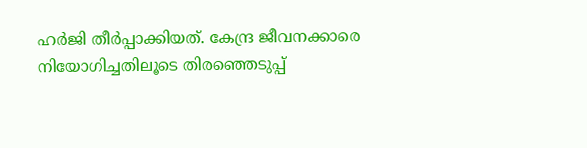ഹർജി തീർപ്പാക്കിയത്. കേന്ദ്ര ജീവനക്കാരെ നിയോഗിച്ചതിലൂടെ തിരഞ്ഞെടുപ്പ്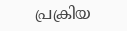പ്രക്രിയ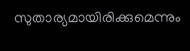സുതാര്യമായിരിക്കുമെന്നും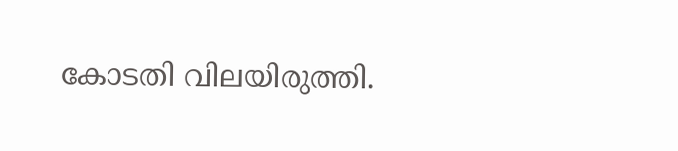കോടതി വിലയിരുത്തി.